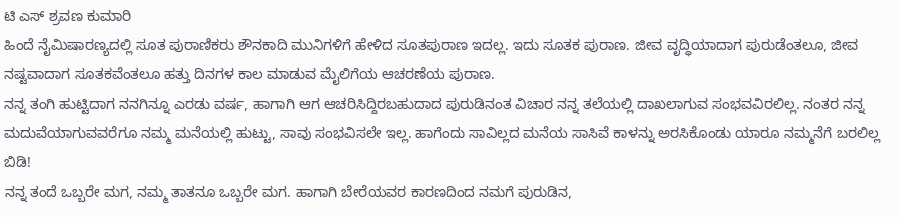ಟಿ ಎಸ್ ಶ್ರವಣ ಕುಮಾರಿ
ಹಿಂದೆ ನೈಮಿಷಾರಣ್ಯದಲ್ಲಿ ಸೂತ ಪುರಾಣಿಕರು ಶೌನಕಾದಿ ಮುನಿಗಳಿಗೆ ಹೇಳಿದ ಸೂತಪುರಾಣ ಇದಲ್ಲ. ಇದು ಸೂತಕ ಪುರಾಣ. ಜೀವ ವೃದ್ಧಿಯಾದಾಗ ಪುರುಡೆಂತಲೂ, ಜೀವ ನಷ್ಟವಾದಾಗ ಸೂತಕವೆಂತಲೂ ಹತ್ತು ದಿನಗಳ ಕಾಲ ಮಾಡುವ ಮೈಲಿಗೆಯ ಆಚರಣೆಯ ಪುರಾಣ.
ನನ್ನ ತಂಗಿ ಹುಟ್ಟಿದಾಗ ನನಗಿನ್ನೂ ಎರಡು ವರ್ಷ, ಹಾಗಾಗಿ ಆಗ ಆಚರಿಸಿದ್ದಿರಬಹುದಾದ ಪುರುಡಿನಂತ ವಿಚಾರ ನನ್ನ ತಲೆಯಲ್ಲಿ ದಾಖಲಾಗುವ ಸಂಭವವಿರಲಿಲ್ಲ. ನಂತರ ನನ್ನ ಮದುವೆಯಾಗುವವರೆಗೂ ನಮ್ಮ ಮನೆಯಲ್ಲಿ ಹುಟ್ಟು, ಸಾವು ಸಂಭವಿಸಲೇ ಇಲ್ಲ. ಹಾಗೆಂದು ಸಾವಿಲ್ಲದ ಮನೆಯ ಸಾಸಿವೆ ಕಾಳನ್ನು ಅರಸಿಕೊಂಡು ಯಾರೂ ನಮ್ಮನೆಗೆ ಬರಲಿಲ್ಲ ಬಿಡಿ!
ನನ್ನ ತಂದೆ ಒಬ್ಬರೇ ಮಗ, ನಮ್ಮ ತಾತನೂ ಒಬ್ಬರೇ ಮಗ. ಹಾಗಾಗಿ ಬೇರೆಯವರ ಕಾರಣದಿಂದ ನಮಗೆ ಪುರುಡಿನ,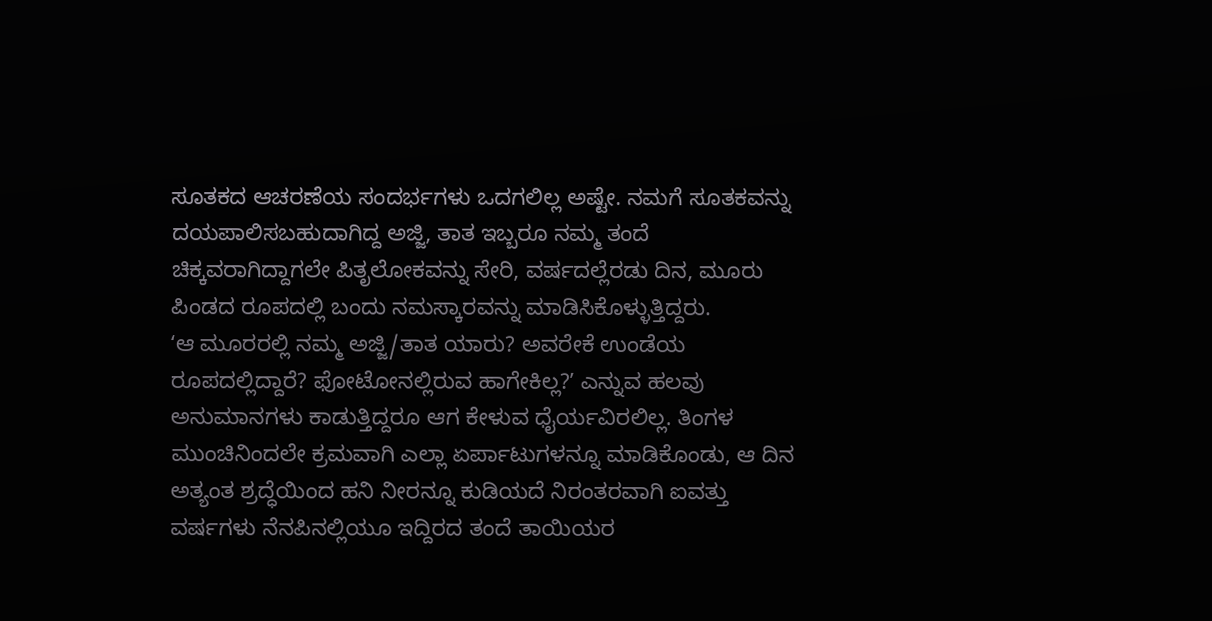ಸೂತಕದ ಆಚರಣೆಯ ಸಂದರ್ಭಗಳು ಒದಗಲಿಲ್ಲ ಅಷ್ಟೇ. ನಮಗೆ ಸೂತಕವನ್ನು ದಯಪಾಲಿಸಬಹುದಾಗಿದ್ದ ಅಜ್ಜಿ, ತಾತ ಇಬ್ಬರೂ ನಮ್ಮ ತಂದೆ ಚಿಕ್ಕವರಾಗಿದ್ದಾಗಲೇ ಪಿತೃಲೋಕವನ್ನು ಸೇರಿ, ವರ್ಷದಲ್ಲೆರಡು ದಿನ, ಮೂರು ಪಿಂಡದ ರೂಪದಲ್ಲಿ ಬಂದು ನಮಸ್ಕಾರವನ್ನು ಮಾಡಿಸಿಕೊಳ್ಳುತ್ತಿದ್ದರು.
ʻಆ ಮೂರರಲ್ಲಿ ನಮ್ಮ ಅಜ್ಜಿ/ತಾತ ಯಾರು? ಅವರೇಕೆ ಉಂಡೆಯ ರೂಪದಲ್ಲಿದ್ದಾರೆ? ಫೋಟೋನಲ್ಲಿರುವ ಹಾಗೇಕಿಲ್ಲ?ʼ ಎನ್ನುವ ಹಲವು ಅನುಮಾನಗಳು ಕಾಡುತ್ತಿದ್ದರೂ ಆಗ ಕೇಳುವ ಧೈರ್ಯವಿರಲಿಲ್ಲ. ತಿಂಗಳ ಮುಂಚಿನಿಂದಲೇ ಕ್ರಮವಾಗಿ ಎಲ್ಲಾ ಏರ್ಪಾಟುಗಳನ್ನೂ ಮಾಡಿಕೊಂಡು, ಆ ದಿನ ಅತ್ಯಂತ ಶ್ರದ್ಧೆಯಿಂದ ಹನಿ ನೀರನ್ನೂ ಕುಡಿಯದೆ ನಿರಂತರವಾಗಿ ಐವತ್ತು ವರ್ಷಗಳು ನೆನಪಿನಲ್ಲಿಯೂ ಇದ್ದಿರದ ತಂದೆ ತಾಯಿಯರ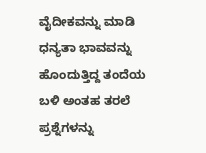ವೈದೀಕವನ್ನು ಮಾಡಿ ಧನ್ಯತಾ ಭಾವವನ್ನು ಹೊಂದುತ್ತಿದ್ದ ತಂದೆಯ ಬಳಿ ಅಂತಹ ತರಲೆ ಪ್ರಶ್ನೆಗಳನ್ನು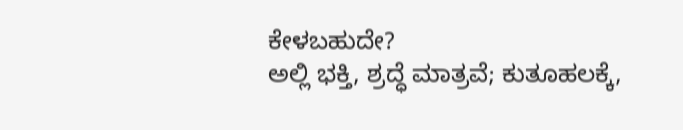ಕೇಳಬಹುದೇ?
ಅಲ್ಲಿ ಭಕ್ತಿ, ಶ್ರದ್ಧೆ ಮಾತ್ರವೆ; ಕುತೂಹಲಕ್ಕೆ,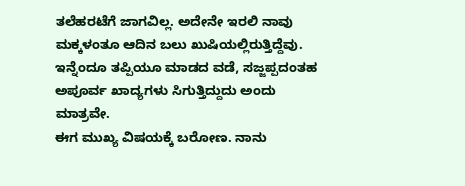ತಲೆಹರಟೆಗೆ ಜಾಗವಿಲ್ಲ. ಅದೇನೇ ಇರಲಿ ನಾವು ಮಕ್ಕಳಂತೂ ಆದಿನ ಬಲು ಖುಷಿಯಲ್ಲಿರುತ್ತಿದ್ದೆವು. ಇನ್ನೆಂದೂ ತಪ್ಪಿಯೂ ಮಾಡದ ವಡೆ, ಸಜ್ಜಪ್ಪದಂತಹ ಅಪೂರ್ವ ಖಾದ್ಯಗಳು ಸಿಗುತ್ತಿದ್ದುದು ಅಂದು ಮಾತ್ರವೇ.
ಈಗ ಮುಖ್ಯ ವಿಷಯಕ್ಕೆ ಬರೋಣ. ನಾನು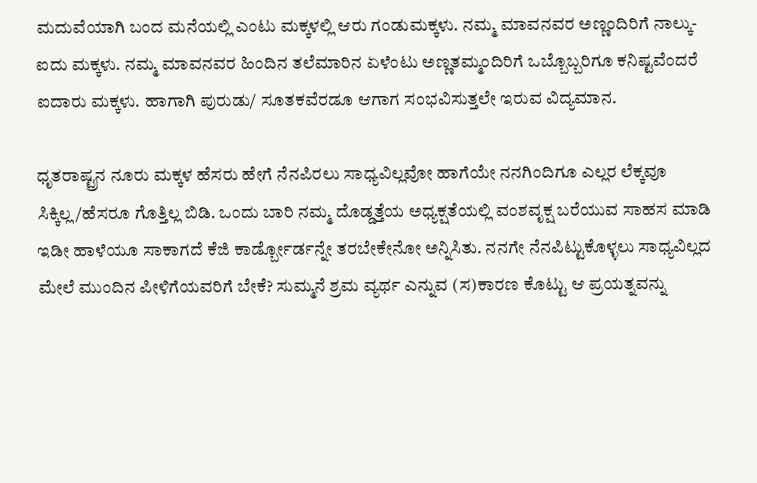ಮದುವೆಯಾಗಿ ಬಂದ ಮನೆಯಲ್ಲಿ ಎಂಟು ಮಕ್ಕಳಲ್ಲಿ ಆರು ಗಂಡುಮಕ್ಕಳು. ನಮ್ಮ ಮಾವನವರ ಅಣ್ಣಂದಿರಿಗೆ ನಾಲ್ಕು-ಐದು ಮಕ್ಕಳು. ನಮ್ಮ ಮಾವನವರ ಹಿಂದಿನ ತಲೆಮಾರಿನ ಏಳೆಂಟು ಅಣ್ಣತಮ್ಮಂದಿರಿಗೆ ಒಬ್ಬೊಬ್ಬರಿಗೂ ಕನಿಷ್ಟವೆಂದರೆ ಐದಾರು ಮಕ್ಕಳು. ಹಾಗಾಗಿ ಪುರುಡು/ ಸೂತಕವೆರಡೂ ಆಗಾಗ ಸಂಭವಿಸುತ್ತಲೇ ಇರುವ ವಿದ್ಯಮಾನ.

ಧೃತರಾಷ್ಟ್ರನ ನೂರು ಮಕ್ಕಳ ಹೆಸರು ಹೇಗೆ ನೆನಪಿರಲು ಸಾಧ್ಯವಿಲ್ಲವೋ ಹಾಗೆಯೇ ನನಗಿಂದಿಗೂ ಎಲ್ಲರ ಲೆಕ್ಕವೂ ಸಿಕ್ಕಿಲ್ಲ/ಹೆಸರೂ ಗೊತ್ತಿಲ್ಲ ಬಿಡಿ. ಒಂದು ಬಾರಿ ನಮ್ಮ ದೊಡ್ಡತ್ತೆಯ ಅಧ್ಯಕ್ಷತೆಯಲ್ಲಿ ವಂಶವೃಕ್ಷ ಬರೆಯುವ ಸಾಹಸ ಮಾಡಿ ಇಡೀ ಹಾಳೆಯೂ ಸಾಕಾಗದೆ ಕೆಜಿ ಕಾರ್ಡ್ಬೋರ್ಡನ್ನೇ ತರಬೇಕೇನೋ ಅನ್ನಿಸಿತು. ನನಗೇ ನೆನಪಿಟ್ಟುಕೊಳ್ಳಲು ಸಾಧ್ಯವಿಲ್ಲದ ಮೇಲೆ ಮುಂದಿನ ಪೀಳಿಗೆಯವರಿಗೆ ಬೇಕೆ? ಸುಮ್ಮನೆ ಶ್ರಮ ವ್ಯರ್ಥ ಎನ್ನುವ (ಸ)ಕಾರಣ ಕೊಟ್ಟು ಆ ಪ್ರಯತ್ನವನ್ನು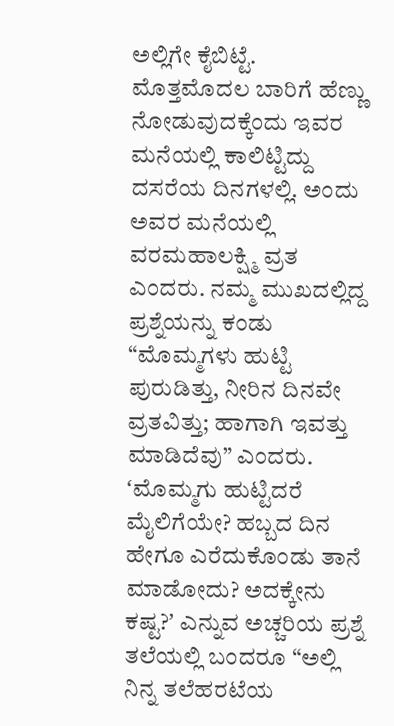ಅಲ್ಲಿಗೇ ಕೈಬಿಟ್ಟೆ.
ಮೊತ್ತಮೊದಲ ಬಾರಿಗೆ ಹೆಣ್ಣು ನೋಡುವುದಕ್ಕೆಂದು ಇವರ ಮನೆಯಲ್ಲಿ ಕಾಲಿಟ್ಟಿದ್ದು ದಸರೆಯ ದಿನಗಳಲ್ಲಿ. ಅಂದು ಅವರ ಮನೆಯಲ್ಲಿ ವರಮಹಾಲಕ್ಷ್ಮಿ ವ್ರತ ಎಂದರು. ನಮ್ಮ ಮುಖದಲ್ಲಿದ್ದ ಪ್ರಶ್ನೆಯನ್ನು ಕಂಡು “ಮೊಮ್ಮಗಳು ಹುಟ್ಟಿ ಪುರುಡಿತ್ತು, ನೀರಿನ ದಿನವೇ ವ್ರತವಿತ್ತು; ಹಾಗಾಗಿ ಇವತ್ತು ಮಾಡಿದೆವು” ಎಂದರು.
ʻಮೊಮ್ಮಗು ಹುಟ್ಟಿದರೆ ಮೈಲಿಗೆಯೇ? ಹಬ್ಬದ ದಿನ ಹೇಗೂ ಎರೆದುಕೊಂಡು ತಾನೆ ಮಾಡೋದು? ಅದಕ್ಕೇನು ಕಷ್ಟ?ʼ ಎನ್ನುವ ಅಚ್ಚರಿಯ ಪ್ರಶ್ನೆ ತಲೆಯಲ್ಲಿ ಬಂದರೂ “ಅಲ್ಲಿ ನಿನ್ನ ತಲೆಹರಟೆಯ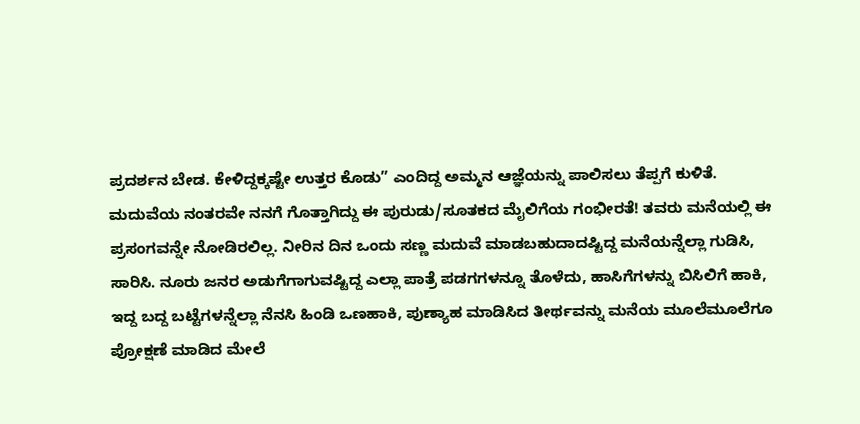ಪ್ರದರ್ಶನ ಬೇಡ. ಕೇಳಿದ್ದಕ್ಕಷ್ಟೇ ಉತ್ತರ ಕೊಡು” ಎಂದಿದ್ದ ಅಮ್ಮನ ಆಜ್ಞೆಯನ್ನು ಪಾಲಿಸಲು ತೆಪ್ಪಗೆ ಕುಳಿತೆ.
ಮದುವೆಯ ನಂತರವೇ ನನಗೆ ಗೊತ್ತಾಗಿದ್ದು ಈ ಪುರುಡು/ಸೂತಕದ ಮೈಲಿಗೆಯ ಗಂಭೀರತೆ! ತವರು ಮನೆಯಲ್ಲಿ ಈ ಪ್ರಸಂಗವನ್ನೇ ನೋಡಿರಲಿಲ್ಲ. ನೀರಿನ ದಿನ ಒಂದು ಸಣ್ಣ ಮದುವೆ ಮಾಡಬಹುದಾದಷ್ಟಿದ್ದ ಮನೆಯನ್ನೆಲ್ಲಾ ಗುಡಿಸಿ, ಸಾರಿಸಿ. ನೂರು ಜನರ ಅಡುಗೆಗಾಗುವಷ್ಟಿದ್ದ ಎಲ್ಲಾ ಪಾತ್ರೆ ಪಡಗಗಳನ್ನೂ ತೊಳೆದು, ಹಾಸಿಗೆಗಳನ್ನು ಬಿಸಿಲಿಗೆ ಹಾಕಿ, ಇದ್ದ ಬದ್ದ ಬಟ್ಟೆಗಳನ್ನೆಲ್ಲಾ ನೆನಸಿ ಹಿಂಡಿ ಒಣಹಾಕಿ, ಪುಣ್ಯಾಹ ಮಾಡಿಸಿದ ತೀರ್ಥವನ್ನು ಮನೆಯ ಮೂಲೆಮೂಲೆಗೂ ಪ್ರೋಕ್ಷಣೆ ಮಾಡಿದ ಮೇಲೆ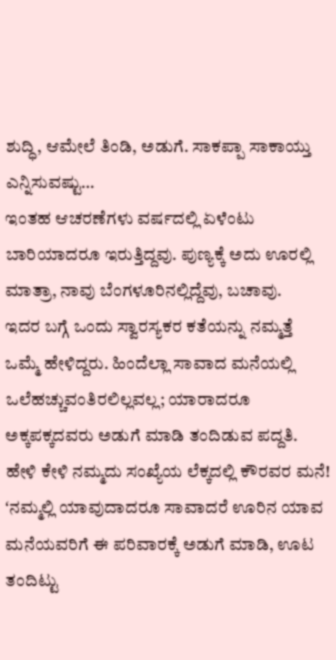ಶುದ್ಧಿ, ಆಮೇಲೆ ತಿಂಡಿ, ಅಡುಗೆ. ಸಾಕಪ್ಪಾ ಸಾಕಾಯ್ತು ಎನ್ನಿಸುವಷ್ಟು…
ಇಂತಹ ಆಚರಣೆಗಳು ವರ್ಷದಲ್ಲಿ ಏಳೆಂಟು ಬಾರಿಯಾದರೂ ಇರುತ್ತಿದ್ದವು. ಪುಣ್ಯಕ್ಕೆ ಅದು ಊರಲ್ಲಿ ಮಾತ್ರಾ, ನಾವು ಬೆಂಗಳೂರಿನಲ್ಲಿದ್ದೆವು, ಬಚಾವು.
ಇದರ ಬಗ್ಗೆ ಒಂದು ಸ್ವಾರಸ್ಯಕರ ಕತೆಯನ್ನು ನಮ್ಮತ್ತೆ ಒಮ್ಮೆ ಹೇಳಿದ್ದರು. ಹಿಂದೆಲ್ಲಾ ಸಾವಾದ ಮನೆಯಲ್ಲಿ ಒಲೆಹಚ್ಚುವಂತಿರಲಿಲ್ಲವಲ್ಲ; ಯಾರಾದರೂ ಅಕ್ಕಪಕ್ಕದವರು ಅಡುಗೆ ಮಾಡಿ ತಂದಿಡುವ ಪದ್ದತಿ. ಹೇಳಿ ಕೇಳಿ ನಮ್ಮದು ಸಂಖ್ಯೆಯ ಲೆಕ್ಕದಲ್ಲಿ ಕೌರವರ ಮನೆ! ʻನಮ್ಮಲ್ಲಿ ಯಾವುದಾದರೂ ಸಾವಾದರೆ ಊರಿನ ಯಾವ ಮನೆಯವರಿಗೆ ಈ ಪರಿವಾರಕ್ಕೆ ಅಡುಗೆ ಮಾಡಿ, ಊಟ ತಂದಿಟ್ಟು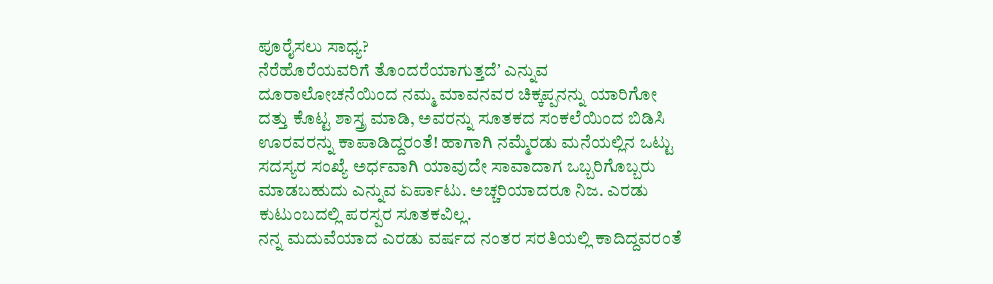ಪೂರೈಸಲು ಸಾಧ್ಯ?
ನೆರೆಹೊರೆಯವರಿಗೆ ತೊಂದರೆಯಾಗುತ್ತದೆʼ ಎನ್ನುವ ದೂರಾಲೋಚನೆಯಿಂದ ನಮ್ಮ ಮಾವನವರ ಚಿಕ್ಕಪ್ಪನನ್ನು ಯಾರಿಗೋ ದತ್ತು ಕೊಟ್ಟ ಶಾಸ್ತ್ರ ಮಾಡಿ, ಅವರನ್ನು ಸೂತಕದ ಸಂಕಲೆಯಿಂದ ಬಿಡಿಸಿ ಊರವರನ್ನು ಕಾಪಾಡಿದ್ದರಂತೆ! ಹಾಗಾಗಿ ನಮ್ಮೆರಡು ಮನೆಯಲ್ಲಿನ ಒಟ್ಟು ಸದಸ್ಯರ ಸಂಖ್ಯೆ ಅರ್ಧವಾಗಿ ಯಾವುದೇ ಸಾವಾದಾಗ ಒಬ್ಬರಿಗೊಬ್ಬರು ಮಾಡಬಹುದು ಎನ್ನುವ ಏರ್ಪಾಟು. ಅಚ್ಚರಿಯಾದರೂ ನಿಜ. ಎರಡು ಕುಟುಂಬದಲ್ಲಿ ಪರಸ್ಪರ ಸೂತಕವಿಲ್ಲ.
ನನ್ನ ಮದುವೆಯಾದ ಎರಡು ವರ್ಷದ ನಂತರ ಸರತಿಯಲ್ಲಿ ಕಾದಿದ್ದವರಂತೆ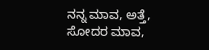ನನ್ನ ಮಾವ, ಅತ್ತೆ, ಸೋದರ ಮಾವ,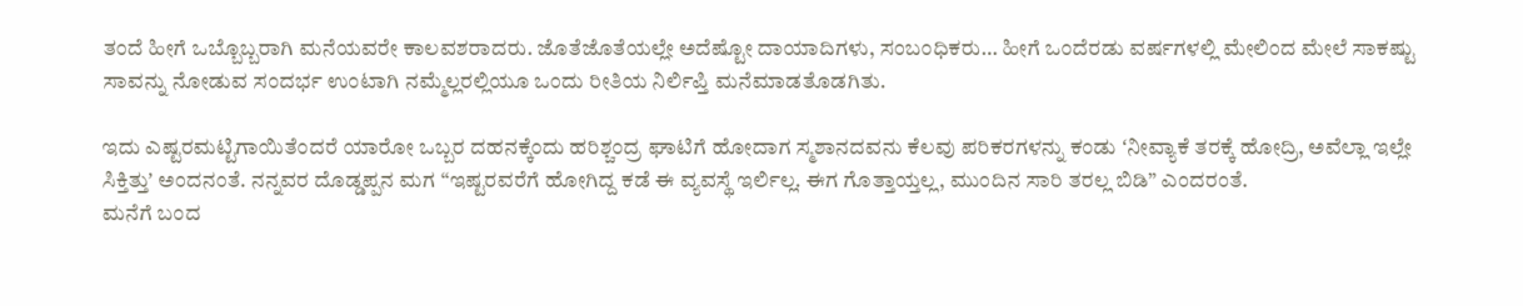ತಂದೆ ಹೀಗೆ ಒಬ್ಬೊಬ್ಬರಾಗಿ ಮನೆಯವರೇ ಕಾಲವಶರಾದರು. ಜೊತೆಜೊತೆಯಲ್ಲೇ ಅದೆಷ್ಟೋ ದಾಯಾದಿಗಳು, ಸಂಬಂಧಿಕರು… ಹೀಗೆ ಒಂದೆರಡು ವರ್ಷಗಳಲ್ಲಿ ಮೇಲಿಂದ ಮೇಲೆ ಸಾಕಷ್ಟು ಸಾವನ್ನು ನೋಡುವ ಸಂದರ್ಭ ಉಂಟಾಗಿ ನಮ್ಮೆಲ್ಲರಲ್ಲಿಯೂ ಒಂದು ರೀತಿಯ ನಿರ್ಲಿಪ್ತಿ ಮನೆಮಾಡತೊಡಗಿತು.

ಇದು ಎಷ್ಟರಮಟ್ಟಿಗಾಯಿತೆಂದರೆ ಯಾರೋ ಒಬ್ಬರ ದಹನಕ್ಕೆಂದು ಹರಿಶ್ಚಂದ್ರ ಘಾಟಿಗೆ ಹೋದಾಗ ಸ್ಮಶಾನದವನು ಕೆಲವು ಪರಿಕರಗಳನ್ನು ಕಂಡು ʻನೀವ್ಯಾಕೆ ತರಕ್ಕೆ ಹೋದ್ರಿ, ಅವೆಲ್ಲಾ ಇಲ್ಲೇ ಸಿಕ್ತಿತ್ತುʼ ಅಂದನಂತೆ. ನನ್ನವರ ದೊಡ್ಡಪ್ಪನ ಮಗ “ಇಷ್ಟರವರೆಗೆ ಹೋಗಿದ್ದ ಕಡೆ ಈ ವ್ಯವಸ್ಥೆ ಇರ್ಲಿಲ್ಲ. ಈಗ ಗೊತ್ತಾಯ್ತಲ್ಲ, ಮುಂದಿನ ಸಾರಿ ತರಲ್ಲ ಬಿಡಿ” ಎಂದರಂತೆ.
ಮನೆಗೆ ಬಂದ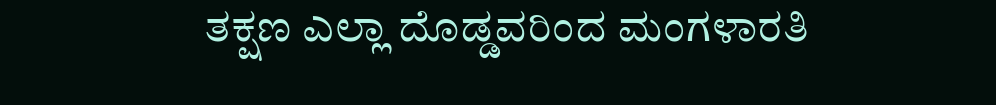ತಕ್ಷಣ ಎಲ್ಲಾ ದೊಡ್ಡವರಿಂದ ಮಂಗಳಾರತಿ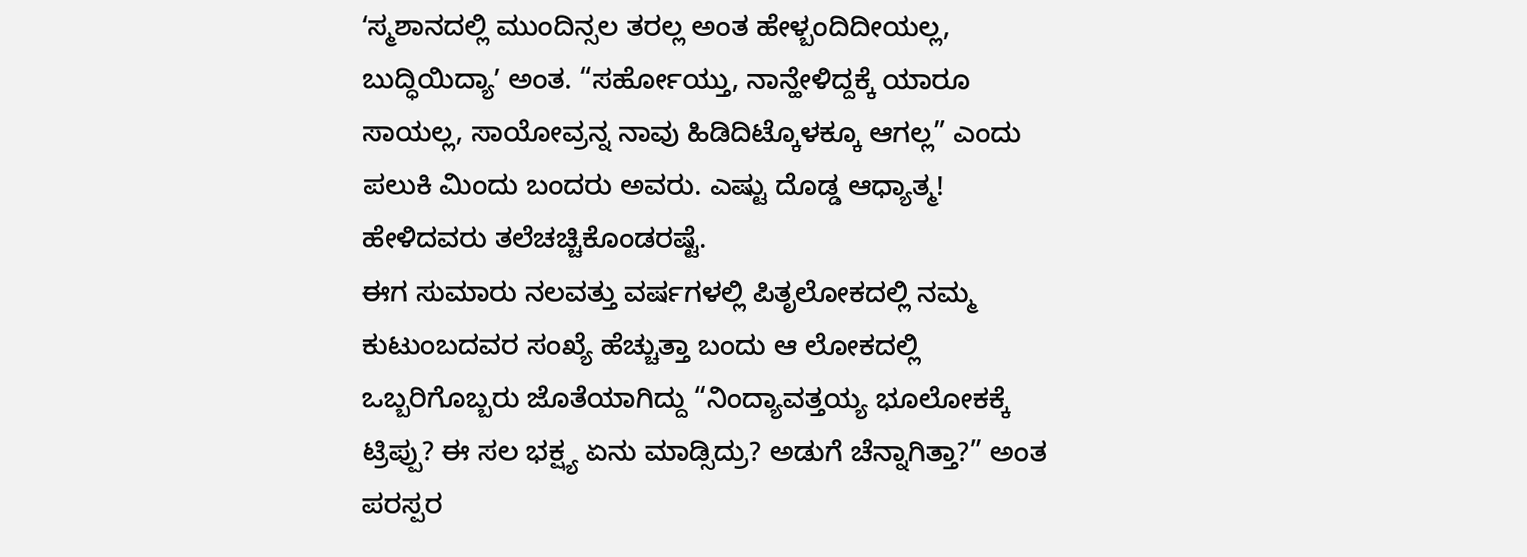ʻಸ್ಮಶಾನದಲ್ಲಿ ಮುಂದಿನ್ಸಲ ತರಲ್ಲ ಅಂತ ಹೇಳ್ಬಂದಿದೀಯಲ್ಲ, ಬುದ್ಧಿಯಿದ್ಯಾʼ ಅಂತ. “ಸರ್ಹೋಯ್ತು, ನಾನ್ಹೇಳಿದ್ದಕ್ಕೆ ಯಾರೂ ಸಾಯಲ್ಲ, ಸಾಯೋವ್ರನ್ನ ನಾವು ಹಿಡಿದಿಟ್ಕೊಳಕ್ಕೂ ಆಗಲ್ಲ” ಎಂದು ಪಲುಕಿ ಮಿಂದು ಬಂದರು ಅವರು. ಎಷ್ಟು ದೊಡ್ಡ ಆಧ್ಯಾತ್ಮ! ಹೇಳಿದವರು ತಲೆಚಚ್ಚಿಕೊಂಡರಷ್ಟೆ.
ಈಗ ಸುಮಾರು ನಲವತ್ತು ವರ್ಷಗಳಲ್ಲಿ ಪಿತೃಲೋಕದಲ್ಲಿ ನಮ್ಮ ಕುಟುಂಬದವರ ಸಂಖ್ಯೆ ಹೆಚ್ಚುತ್ತಾ ಬಂದು ಆ ಲೋಕದಲ್ಲಿ ಒಬ್ಬರಿಗೊಬ್ಬರು ಜೊತೆಯಾಗಿದ್ದು “ನಿಂದ್ಯಾವತ್ತಯ್ಯ ಭೂಲೋಕಕ್ಕೆ ಟ್ರಿಪ್ಪು? ಈ ಸಲ ಭಕ್ಷ್ಯ ಏನು ಮಾಡ್ಸಿದ್ರು? ಅಡುಗೆ ಚೆನ್ನಾಗಿತ್ತಾ?” ಅಂತ ಪರಸ್ಪರ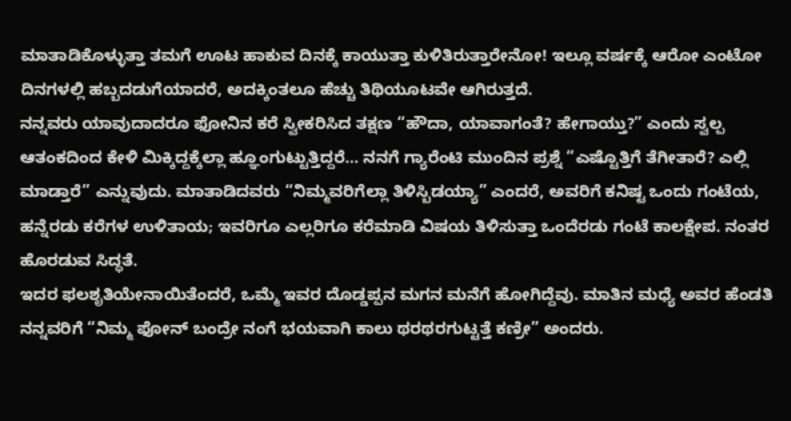ಮಾತಾಡಿಕೊಳ್ಳುತ್ತಾ ತಮಗೆ ಊಟ ಹಾಕುವ ದಿನಕ್ಕೆ ಕಾಯುತ್ತಾ ಕುಳಿತಿರುತ್ತಾರೇನೋ! ಇಲ್ಲೂ ವರ್ಷಕ್ಕೆ ಆರೋ ಎಂಟೋ ದಿನಗಳಲ್ಲಿ ಹಬ್ಬದಡುಗೆಯಾದರೆ, ಅದಕ್ಕಿಂತಲೂ ಹೆಚ್ಚು ತಿಥಿಯೂಟವೇ ಆಗಿರುತ್ತದೆ.
ನನ್ನವರು ಯಾವುದಾದರೂ ಫೋನಿನ ಕರೆ ಸ್ವೀಕರಿಸಿದ ತಕ್ಷಣ “ಹೌದಾ, ಯಾವಾಗಂತೆ? ಹೇಗಾಯ್ತು?” ಎಂದು ಸ್ವಲ್ಪ ಆತಂಕದಿಂದ ಕೇಳಿ ಮಿಕ್ಕಿದ್ದಕ್ಕೆಲ್ಲಾ ಹ್ಞೂಂಗುಟ್ಟುತ್ತಿದ್ದರೆ… ನನಗೆ ಗ್ಯಾರೆಂಟಿ ಮುಂದಿನ ಪ್ರಶ್ನೆ “ಎಷ್ಟೊತ್ತಿಗೆ ತೆಗೀತಾರೆ? ಎಲ್ಲಿ ಮಾಡ್ತಾರೆ” ಎನ್ನುವುದು. ಮಾತಾಡಿದವರು “ನಿಮ್ಮವರಿಗೆಲ್ಲಾ ತಿಳಿಸ್ಬಿಡಯ್ಯಾ” ಎಂದರೆ, ಅವರಿಗೆ ಕನಿಷ್ಟ ಒಂದು ಗಂಟೆಯ, ಹನ್ನೆರಡು ಕರೆಗಳ ಉಳಿತಾಯ; ಇವರಿಗೂ ಎಲ್ಲರಿಗೂ ಕರೆಮಾಡಿ ವಿಷಯ ತಿಳಿಸುತ್ತಾ ಒಂದೆರಡು ಗಂಟೆ ಕಾಲಕ್ಷೇಪ. ನಂತರ ಹೊರಡುವ ಸಿದ್ಧತೆ.
ಇದರ ಫಲಶೃತಿಯೇನಾಯಿತೆಂದರೆ, ಒಮ್ಮೆ ಇವರ ದೊಡ್ಡಪ್ಪನ ಮಗನ ಮನೆಗೆ ಹೋಗಿದ್ದೆವು. ಮಾತಿನ ಮಧ್ಯೆ ಅವರ ಹೆಂಡತಿ ನನ್ನವರಿಗೆ “ನಿಮ್ಮ ಫೋನ್ ಬಂದ್ರೇ ನಂಗೆ ಭಯವಾಗಿ ಕಾಲು ಥರಥರಗುಟ್ಟತ್ತೆ ಕಣ್ರೀ” ಅಂದರು.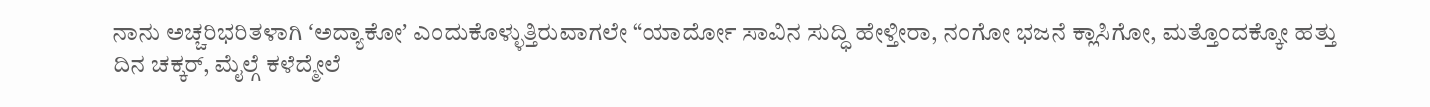ನಾನು ಅಚ್ಚರಿಭರಿತಳಾಗಿ ʻಅದ್ಯಾಕೋʼ ಎಂದುಕೊಳ್ಳುತ್ತಿರುವಾಗಲೇ “ಯಾರ್ದೋ ಸಾವಿನ ಸುದ್ಧಿ ಹೇಳ್ತೀರಾ, ನಂಗೋ ಭಜನೆ ಕ್ಲಾಸಿಗೋ, ಮತ್ತೊಂದಕ್ಕೋ ಹತ್ತು ದಿನ ಚಕ್ಕರ್, ಮೈಲ್ಗೆ ಕಳೆದ್ಮೇಲೆ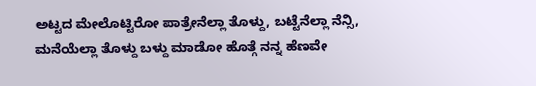ಅಟ್ಟದ ಮೇಲೊಟ್ಟಿರೋ ಪಾತ್ರೇನೆಲ್ಲಾ ತೊಳ್ದು, ಬಟ್ಟೆನೆಲ್ಲಾ ನೆನ್ಸಿ, ಮನೆಯೆಲ್ಲಾ ತೊಳ್ದು ಬಳ್ದು ಮಾಡೋ ಹೊತ್ಗೆ ನನ್ನ ಹೆಣವೇ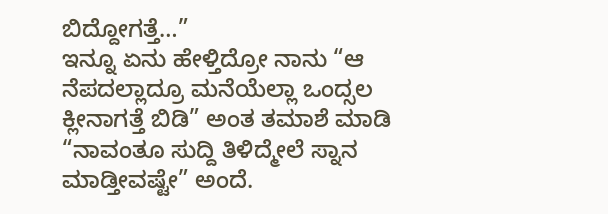ಬಿದ್ದೋಗತ್ತೆ…”
ಇನ್ನೂ ಏನು ಹೇಳ್ತಿದ್ರೋ ನಾನು “ಆ ನೆಪದಲ್ಲಾದ್ರೂ ಮನೆಯೆಲ್ಲಾ ಒಂದ್ಸಲ ಕ್ಲೀನಾಗತ್ತೆ ಬಿಡಿ” ಅಂತ ತಮಾಶೆ ಮಾಡಿ “ನಾವಂತೂ ಸುದ್ದಿ ತಿಳಿದ್ಮೇಲೆ ಸ್ನಾನ ಮಾಡ್ತೀವಷ್ಟೇ” ಅಂದೆ.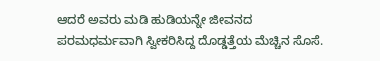ಆದರೆ ಅವರು ಮಡಿ ಹುಡಿಯನ್ನೇ ಜೀವನದ ಪರಮಧರ್ಮವಾಗಿ ಸ್ವೀಕರಿಸಿದ್ದ ದೊಡ್ಡತ್ತೆಯ ಮೆಚ್ಚಿನ ಸೊಸೆ.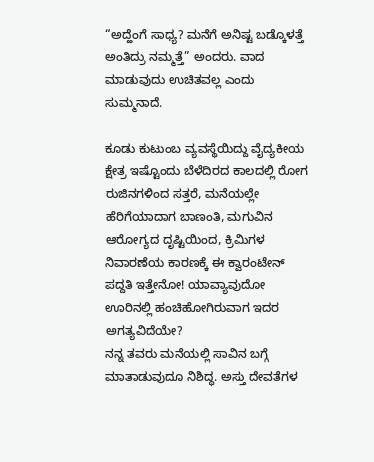“ಅದ್ಹೆಂಗೆ ಸಾಧ್ಯ? ಮನೆಗೆ ಅನಿಷ್ಟ ಬಡ್ಕೊಳತ್ತೆ ಅಂತಿದ್ರು ನಮ್ಮತ್ತೆ” ಅಂದರು. ವಾದ ಮಾಡುವುದು ಉಚಿತವಲ್ಲ ಎಂದು ಸುಮ್ಮನಾದೆ.

ಕೂಡು ಕುಟುಂಬ ವ್ಯವಸ್ಥೆಯಿದ್ದು ವೈದ್ಯಕೀಯ ಕ್ಷೇತ್ರ ಇಷ್ಟೊಂದು ಬೆಳೆದಿರದ ಕಾಲದಲ್ಲಿ ರೋಗ ರುಜಿನಗಳಿಂದ ಸತ್ತರೆ, ಮನೆಯಲ್ಲೇ ಹೆರಿಗೆಯಾದಾಗ ಬಾಣಂತಿ, ಮಗುವಿನ ಆರೋಗ್ಯದ ದೃಷ್ಟಿಯಿಂದ, ಕ್ರಿಮಿಗಳ ನಿವಾರಣೆಯ ಕಾರಣಕ್ಕೆ ಈ ಕ್ವಾರಂಟೇನ್ ಪದ್ದತಿ ಇತ್ತೇನೋ! ಯಾವ್ಯಾವುದೋ ಊರಿನಲ್ಲಿ ಹಂಚಿಹೋಗಿರುವಾಗ ಇದರ ಅಗತ್ಯವಿದೆಯೇ?
ನನ್ನ ತವರು ಮನೆಯಲ್ಲಿ ಸಾವಿನ ಬಗ್ಗೆ ಮಾತಾಡುವುದೂ ನಿಶಿದ್ಧ. ಅಸ್ತು ದೇವತೆಗಳ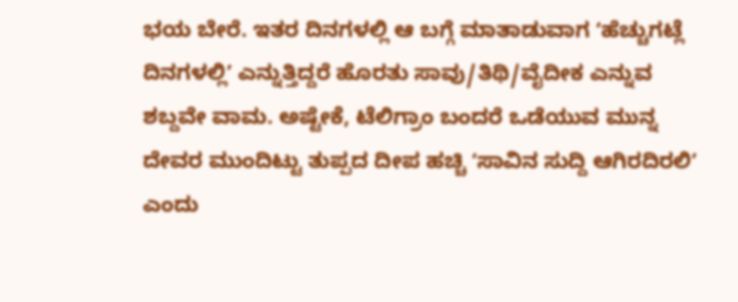ಭಯ ಬೇರೆ. ಇತರ ದಿನಗಳಲ್ಲಿ ಆ ಬಗ್ಗೆ ಮಾತಾಡುವಾಗ ʻಹೆಚ್ಚುಗಟ್ಲೆ ದಿನಗಳಲ್ಲಿʼ ಎನ್ನುತ್ತಿದ್ದರೆ ಹೊರತು ಸಾವು/ತಿಥಿ/ವೈದೀಕ ಎನ್ನುವ ಶಬ್ದವೇ ವಾಮ. ಅಷ್ಟೇಕೆ, ಟೆಲಿಗ್ರಾಂ ಬಂದರೆ ಒಡೆಯುವ ಮುನ್ನ ದೇವರ ಮುಂದಿಟ್ಟು ತುಪ್ಪದ ದೀಪ ಹಚ್ಚಿ ʻಸಾವಿನ ಸುದ್ದಿ ಆಗಿರದಿರಲಿʼ ಎಂದು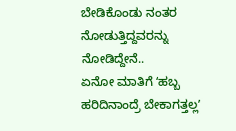ಬೇಡಿಕೊಂಡು ನಂತರ ನೋಡುತ್ತಿದ್ದವರನ್ನು ನೋಡಿದ್ದೇನೆ..
ಏನೋ ಮಾತಿಗೆ ʻಹಬ್ಬ ಹರಿದಿನಾಂದ್ರೆ ಬೇಕಾಗತ್ತಲ್ಲʼ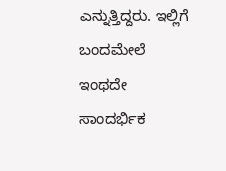ಎನ್ನುತ್ತಿದ್ದರು. ಇಲ್ಲಿಗೆ ಬಂದಮೇಲೆ ಇಂಥದೇ ಸಾಂದರ್ಭಿಕ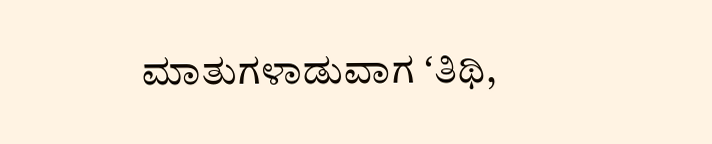ಮಾತುಗಳಾಡುವಾಗ ʻತಿಥಿ,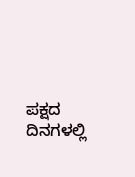ಪಕ್ಷದ ದಿನಗಳಲ್ಲಿ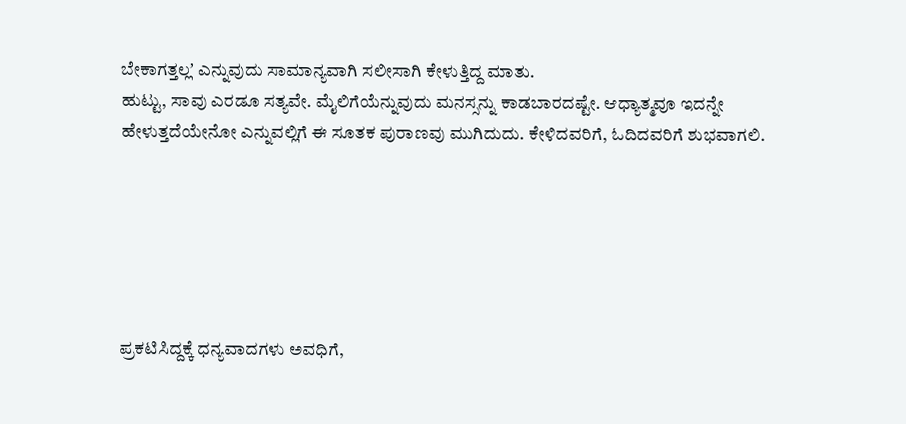ಬೇಕಾಗತ್ತಲ್ಲʼ ಎನ್ನುವುದು ಸಾಮಾನ್ಯವಾಗಿ ಸಲೀಸಾಗಿ ಕೇಳುತ್ತಿದ್ದ ಮಾತು.
ಹುಟ್ಟು, ಸಾವು ಎರಡೂ ಸತ್ಯವೇ. ಮೈಲಿಗೆಯೆನ್ನುವುದು ಮನಸ್ಸನ್ನು ಕಾಡಬಾರದಷ್ಟೇ. ಆಧ್ಯಾತ್ಮವೂ ಇದನ್ನೇ ಹೇಳುತ್ತದೆಯೇನೋ ಎನ್ನುವಲ್ಲಿಗೆ ಈ ಸೂತಕ ಪುರಾಣವು ಮುಗಿದುದು. ಕೇಳಿದವರಿಗೆ, ಓದಿದವರಿಗೆ ಶುಭವಾಗಲಿ.






ಪ್ರಕಟಿಸಿದ್ದಕ್ಕೆ ಧನ್ಯವಾದಗಳು ಅವಧಿಗೆ,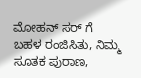ಮೋಹನ್ ಸರ್ ಗೆ
ಬಹಳ ರಂಜಿಸಿತು, ನಿಮ್ಮ ಸೂತಕ ಪುರಾಣ,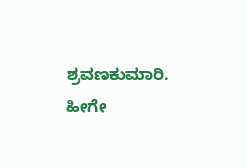ಶ್ರವಣಕುಮಾರಿ. ಹೀಗೇ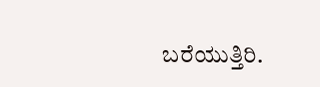ಬರೆಯುತ್ತಿರಿ.